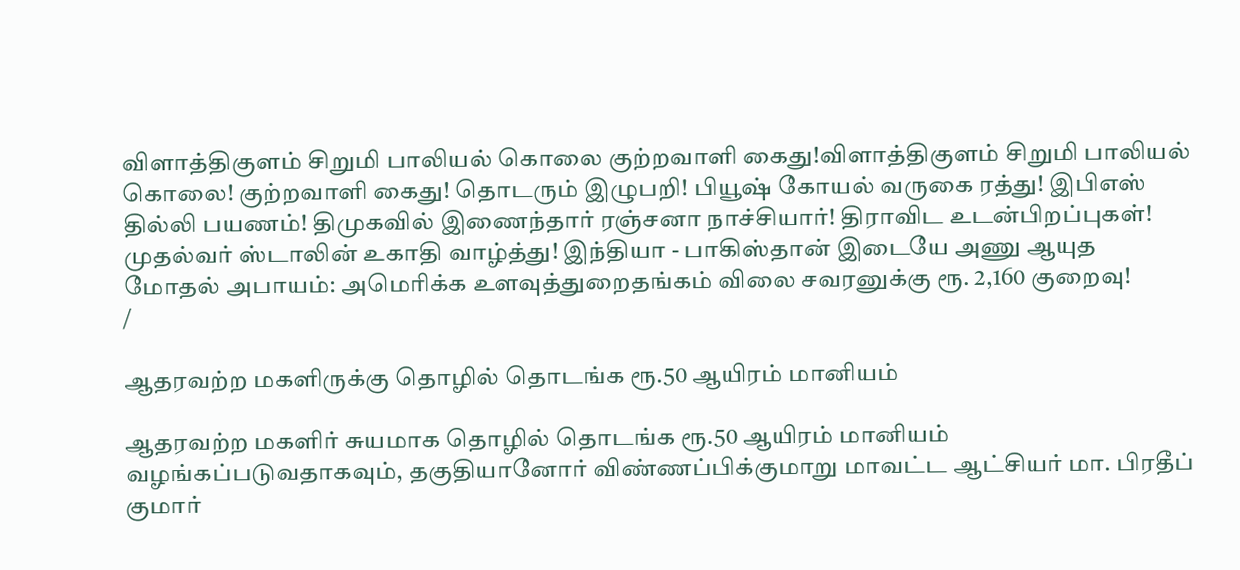விளாத்திகுளம் சிறுமி பாலியல் கொலை குற்றவாளி கைது!விளாத்திகுளம் சிறுமி பாலியல் கொலை! குற்றவாளி கைது! தொடரும் இழுபறி! பியூஷ் கோயல் வருகை ரத்து! இபிஎஸ் தில்லி பயணம்! திமுகவில் இணைந்தார் ரஞ்சனா நாச்சியார்! திராவிட உடன்பிறப்புகள்! முதல்வர் ஸ்டாலின் உகாதி வாழ்த்து! இந்தியா - பாகிஸ்தான் இடையே அணு ஆயுத மோதல் அபாயம்: அமெரிக்க உளவுத்துறைதங்கம் விலை சவரனுக்கு ரூ. 2,160 குறைவு!
/

ஆதரவற்ற மகளிருக்கு தொழில் தொடங்க ரூ.50 ஆயிரம் மானியம்

ஆதரவற்ற மகளிர் சுயமாக தொழில் தொடங்க ரூ.50 ஆயிரம் மானியம் வழங்கப்படுவதாகவும், தகுதியானோர் விண்ணப்பிக்குமாறு மாவட்ட ஆட்சியர் மா. பிரதீப் குமார்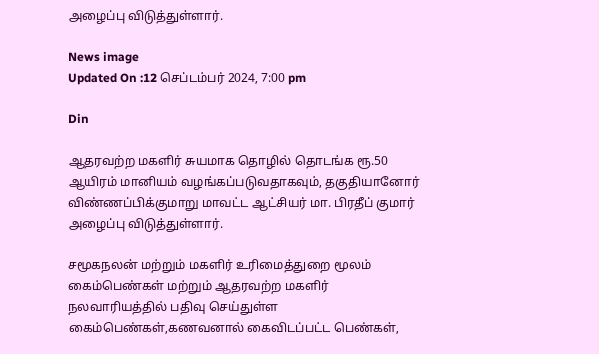அழைப்பு விடுத்துள்ளார்.

News image
Updated On :12 செப்டம்பர் 2024, 7:00 pm

Din

ஆதரவற்ற மகளிர் சுயமாக தொழில் தொடங்க ரூ.50 ஆயிரம் மானியம் வழங்கப்படுவதாகவும், தகுதியானோர் விண்ணப்பிக்குமாறு மாவட்ட ஆட்சியர் மா. பிரதீப் குமார் அழைப்பு விடுத்துள்ளார்.

சமூகநலன் மற்றும் மகளிர் உரிமைத்துறை மூலம் கைம்பெண்கள் மற்றும் ஆதரவற்ற மகளிர் நலவாரியத்தில் பதிவு செய்துள்ள கைம்பெண்கள்,கணவனால் கைவிடப்பட்ட பெண்கள்,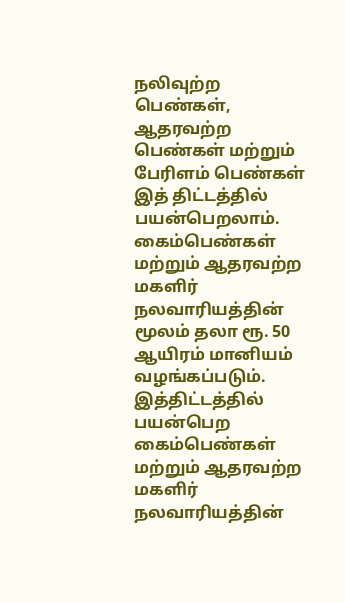நலிவுற்ற பெண்கள், ஆதரவற்ற பெண்கள் மற்றும் பேரிளம் பெண்கள் இத் திட்டத்தில் பயன்பெறலாம். கைம்பெண்கள் மற்றும் ஆதரவற்ற மகளிர் நலவாரியத்தின் மூலம் தலா ரூ. 50 ஆயிரம் மானியம் வழங்கப்படும். இத்திட்டத்தில் பயன்பெற கைம்பெண்கள் மற்றும் ஆதரவற்ற மகளிர் நலவாரியத்தின்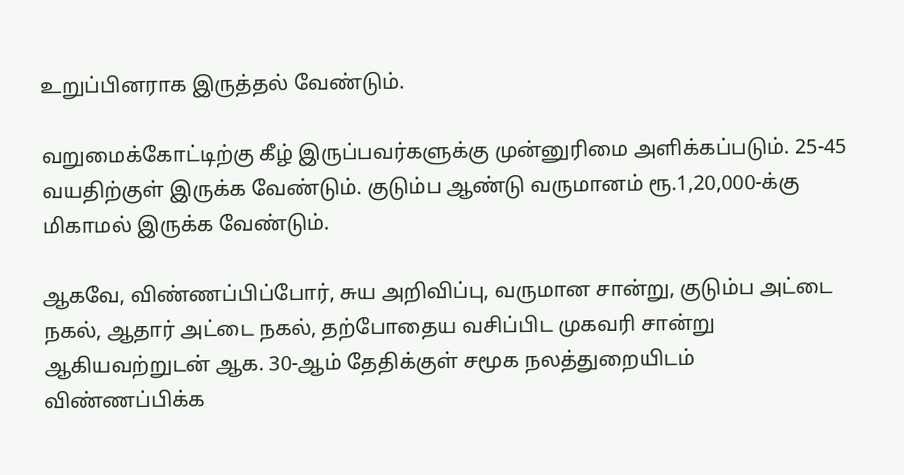உறுப்பினராக இருத்தல் வேண்டும்.

வறுமைக்கோட்டிற்கு கீழ் இருப்பவர்களுக்கு முன்னுரிமை அளிக்கப்படும். 25-45 வயதிற்குள் இருக்க வேண்டும். குடும்ப ஆண்டு வருமானம் ரூ.1,20,000-க்கு மிகாமல் இருக்க வேண்டும்.

ஆகவே, விண்ணப்பிப்போர், சுய அறிவிப்பு, வருமான சான்று, குடும்ப அட்டை நகல், ஆதார் அட்டை நகல், தற்போதைய வசிப்பிட முகவரி சான்று ஆகியவற்றுடன் ஆக. 30-ஆம் தேதிக்குள் சமூக நலத்துறையிடம் விண்ணப்பிக்க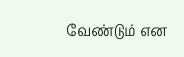வேண்டும் என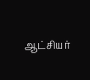ஆட்சியர்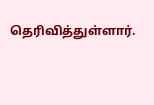தெரிவித்துள்ளார்.